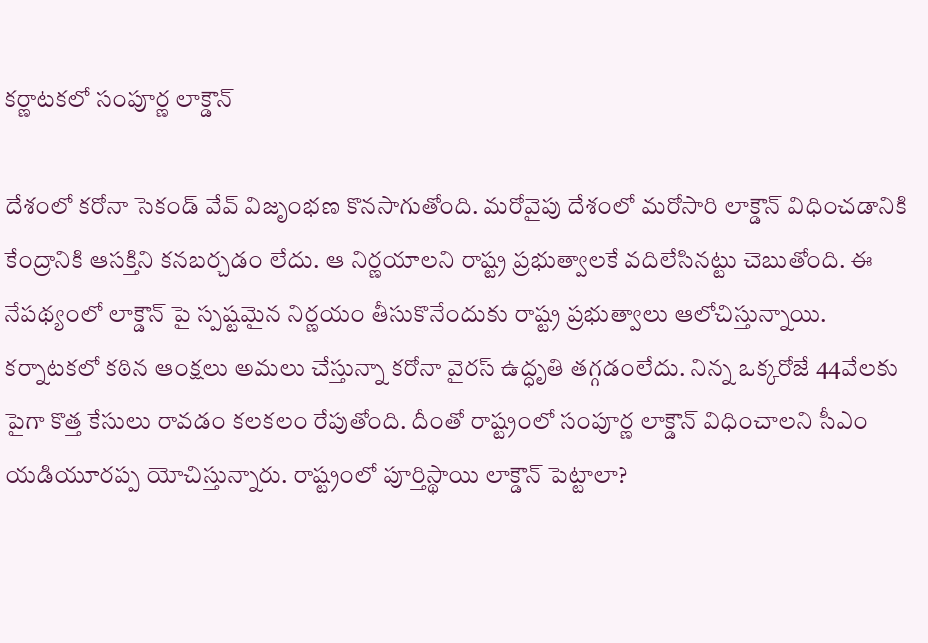కర్ణాటకలో సంపూర్ణ లాక్డౌన్

దేశంలో కరోనా సెకండ్ వేవ్ విజృంభణ కొనసాగుతోంది. మరోవైపు దేశంలో మరోసారి లాక్డౌన్ విధించడానికి కేంద్రానికి ఆసక్తిని కనబర్చడం లేదు. ఆ నిర్ణయాలని రాష్ట్ర ప్రభుత్వాలకే వదిలేసినట్టు చెబుతోంది. ఈ నేపథ్యంలో లాక్డౌన్ పై స్పష్టమైన నిర్ణయం తీసుకొనేందుకు రాష్ట్ర ప్రభుత్వాలు ఆలోచిస్తున్నాయి.
కర్నాటకలో కఠిన ఆంక్షలు అమలు చేస్తున్నా కరోనా వైరస్ ఉద్ధృతి తగ్గడంలేదు. నిన్న ఒక్కరోజే 44వేలకు పైగా కొత్త కేసులు రావడం కలకలం రేపుతోంది. దీంతో రాష్ట్రంలో సంపూర్ణ లాక్డౌన్ విధించాలని సీఎం యడియూరప్ప యోచిస్తున్నారు. రాష్ట్రంలో పూర్తిస్థాయి లాక్డౌన్ పెట్టాలా?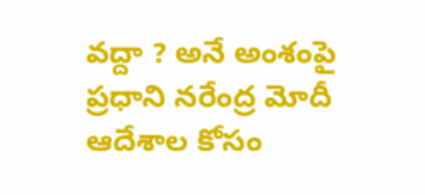వద్దా ? అనే అంశంపై ప్రధాని నరేంద్ర మోదీ ఆదేశాల కోసం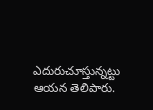ఎదురుచూస్తున్నట్టు ఆయన తెలిపారు.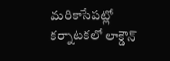మరికాసేపట్లో కర్నాటకలో లాక్డౌన్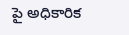పై అధికారిక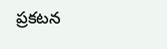ప్రకటన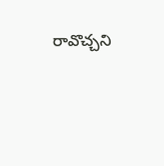రావొచ్చని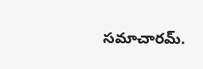సమాచారమ్.